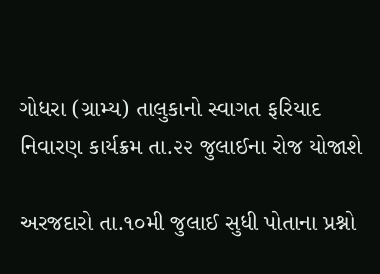ગોધરા (ગ્રામ્ય) તાલુકાનો સ્વાગત ફરિયાદ નિવારણ કાર્યક્રમ તા.૨૨ જુલાઈના રોજ યોજાશે

અરજદારો તા.૧૦મી જુલાઈ સુધી પોતાના પ્રશ્નો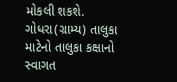મોકલી શકશે. ગોધરા(ગ્રામ્ય) તાલુકા માટેનો તાલુકા કક્ષાનો સ્વાગત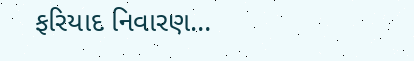ફરિયાદ નિવારણ…